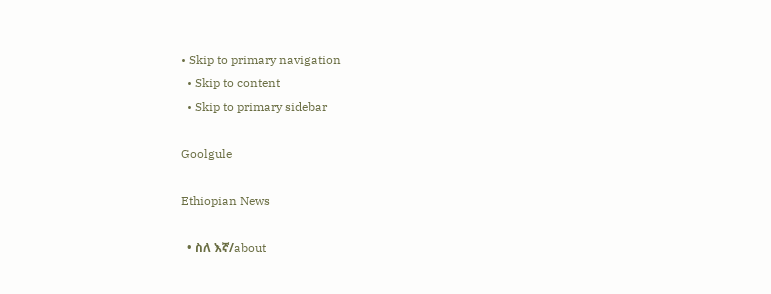• Skip to primary navigation
  • Skip to content
  • Skip to primary sidebar

Goolgule

Ethiopian News

  • ስለ እኛ/about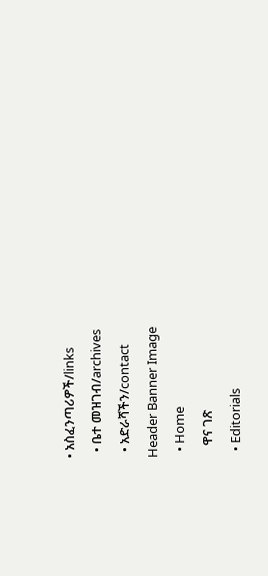• አስፈንጣሪዎች/links
  • ቤተ መዝገብ/archives
  • አድራሻችን/contact
Header Banner Image
  • Home
    ዋና ገጽ
  • Editorials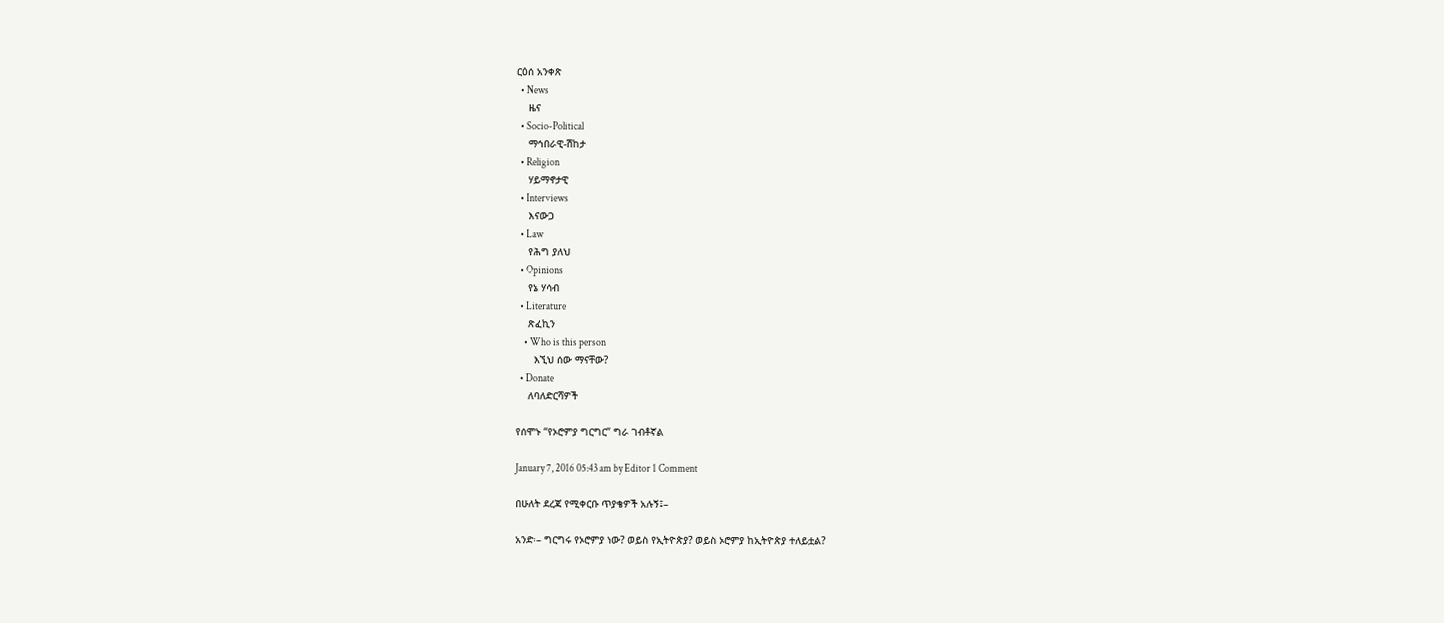ርዕሰ አንቀጽ
  • News
    ዜና
  • Socio-Political
    ማኅበራዊ-ሽከታ
  • Religion
    ሃይማኖታዊ
  • Interviews
    እናውጋ
  • Law
    የሕግ ያለህ
  • Opinions
    የኔ ሃሳብ
  • Literature
    ጽፈኪን
    • Who is this person
      እኚህ ሰው ማናቸው?
  • Donate
    ለባለድርሻዎች

የሰሞኑ “የኦሮምያ ግርግር” ግራ ገብቶኛል

January 7, 2016 05:43 am by Editor 1 Comment

በሁለት ደረጃ የሚቀርቡ ጥያቄዎች አሉኝ፤–

አንድ፡– ግርግሩ የኦሮምያ ነው? ወይስ የኢትዮጵያ? ወይስ ኦሮምያ ከኢትዮጵያ ተለይቷል?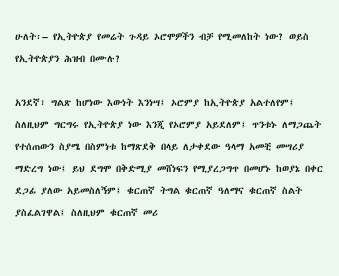ሁለት፡– የኢትዮጵያ የመሬት ጉዳይ ኦሮሞዎችን ብቻ የሚመለከት ነው? ወይስ የኢትዮጵያን ሕዝብ በሙሉ?

አንደኛ፣ ግልጽ ከሆነው እውነት እንነሣ፤ ኦሮምያ ከኢትዮጵያ አልተለየም፤ ስለዚህም ግርግሩ የኢትዮጵያ ነው እንጂ የኦሮምያ አይደለም፤ ጥንቱኑ ለማጋጨት የተሰጠውን ስያሜ በስምነቱ ከማጽደቅ በላይ ለታቀደው ዓላማ አመቺ መሣሪያ ማድረግ ነው፤ ይህ ደግሞ በቅድሚያ መሸነፍን የሚያረጋግጥ በመሆኑ ከወያኔ በቀር ደጋፊ ያለው አይመስለኝም፤ ቁርጠኛ ትግል ቁርጠኛ ዓለማና ቁርጠኛ ስልት ያስፈልገዋል፤ ስለዚህም ቁርጠኛ መሪ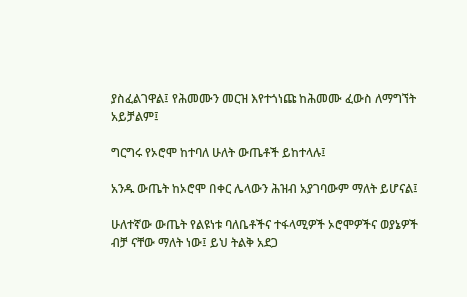ያስፈልገዋል፤ የሕመሙን መርዝ እየተጎነጩ ከሕመሙ ፈውስ ለማግኘት አይቻልም፤

ግርግሩ የኦሮሞ ከተባለ ሁለት ውጤቶች ይከተላሉ፤

አንዱ ውጤት ከኦሮሞ በቀር ሌላውን ሕዝብ አያገባውም ማለት ይሆናል፤

ሁለተኛው ውጤት የልዩነቱ ባለቤቶችና ተፋላሚዎች ኦሮሞዎችና ወያኔዎች ብቻ ናቸው ማለት ነው፤ ይህ ትልቅ አደጋ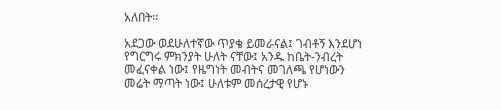አለበት፡፡

አደጋው ወደሁለተኛው ጥያቄ ይመራናል፤ ገብቶኝ እንደሆነ የግርግሩ ምክንያት ሁለት ናቸው፤ አንዱ ከቤት-ንብረት መፈናቀል ነው፤ የዜግነት መብትና መገለጫ የሆነውን መሬት ማጣት ነው፤ ሁለቱም መሰረታዊ የሆኑ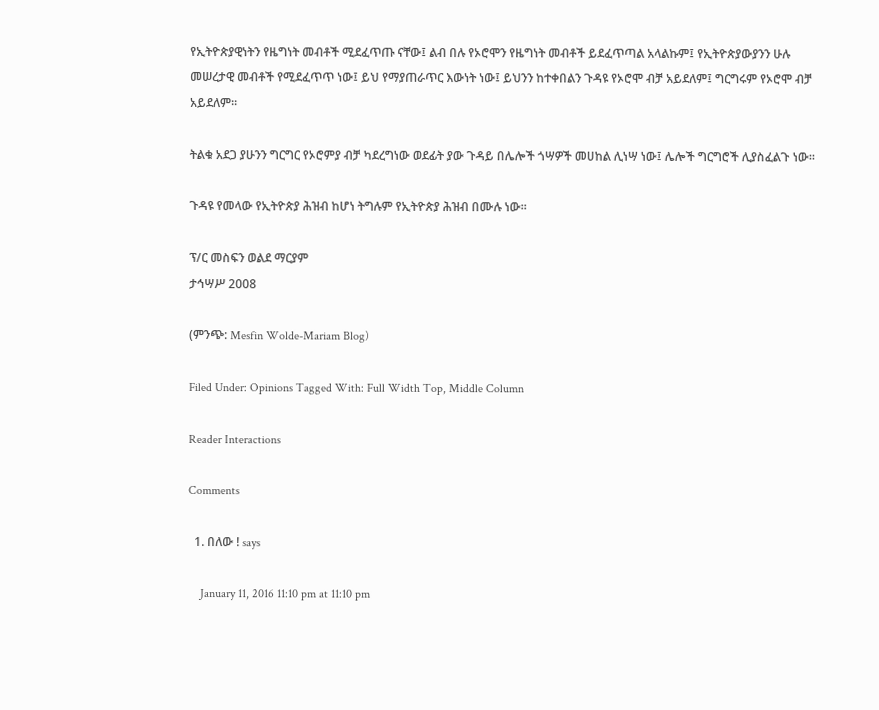የኢትዮጵያዊነትን የዜግነት መብቶች ሚደፈጥጡ ናቸው፤ ልብ በሉ የኦሮሞን የዜግነት መብቶች ይደፈጥጣል አላልኩም፤ የኢትዮጵያውያንን ሁሉ መሠረታዊ መብቶች የሚደፈጥጥ ነው፤ ይህ የማያጠራጥር እውነት ነው፤ ይህንን ከተቀበልን ጉዳዩ የኦሮሞ ብቻ አይደለም፤ ግርግሩም የኦሮሞ ብቻ አይደለም፡፡

ትልቁ አደጋ ያሁንን ግርግር የኦሮምያ ብቻ ካደረግነው ወደፊት ያው ጉዳይ በሌሎች ጎሣዎች መሀከል ሊነሣ ነው፤ ሌሎች ግርግሮች ሊያስፈልጉ ነው፡፡

ጉዳዩ የመላው የኢትዮጵያ ሕዝብ ከሆነ ትግሉም የኢትዮጵያ ሕዝብ በሙሉ ነው፡፡

ፕ/ር መስፍን ወልደ ማርያም
ታኅሣሥ 2008

(ምንጭ: Mesfin Wolde-Mariam Blog)

Filed Under: Opinions Tagged With: Full Width Top, Middle Column

Reader Interactions

Comments

  1. በለው ! says

    January 11, 2016 11:10 pm at 11:10 pm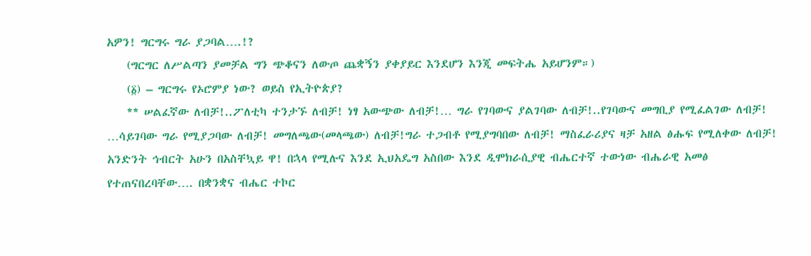አዎን! ግርግሩ ግራ ያጋባል….!?
    (ግርግር ለሥልጣን ያመቻል ግን ጭቆናን ለውጦ ጨቋኝን ያቀያይር እንደሆን እንጂ መፍትሔ አይሆንም።)
    (፩) – ግርግሩ የኦሮምያ ነው? ወይስ የኢትዮጵያ?
    ** ሠልፈኛው ለብቻ!..ፖለቲካ ተንታኙ ለብቻ! ነፃ አውጭው ለብቻ!… ግራ የገባውና ያልገባው ለብቻ!..የገባውና መግቢያ የሚፈልገው ለብቻ! …ሳይገባው ግራ የሚያጋባው ለብቻ! መግለጫው(መላጫው) ለብቻ!ግራ ተጋብቶ የሚያግባበው ለብቻ! ማስፈራሪያና ዛቻ አዘል ፅሑፍ የሚለቀው ለብቻ! አንድንት ኅብርት አሁን በአስቸኳይ ዋ! በኋላ የሚሉና እንደ ኢህአዴግ አስበው እንደ ዲሞክራሲያዊ ብሔርተኛ ተውነው ብሔራዊ አመፅ የተጠናበረባቸው…. በቋንቋና ብሔር ተኮር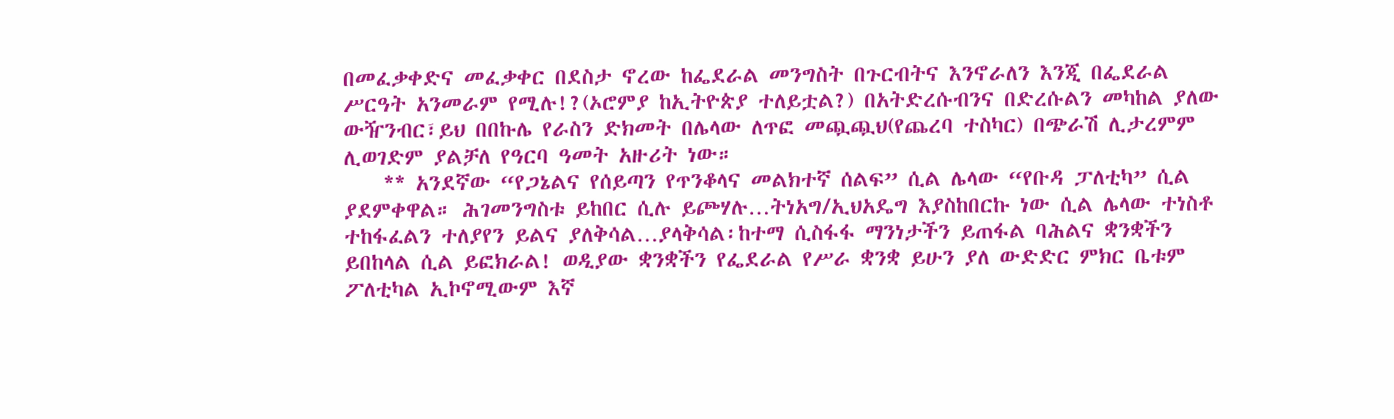በመፈቃቀድና መፈቃቀር በደስታ ኖረው ከፌደራል መንግስት በጉርብትና እንኖራለን እንጂ በፌደራል ሥርዓት አንመራም የሚሉ!?(ኦሮምያ ከኢትዮጵያ ተለይቷል?) በአትድረሱብንና በድረሱልን መካከል ያለው ውዥንብር፣ይህ በበኩሌ የራስን ድክመት በሌላው ለጥፎ መጯጯህ(የጨረባ ተስካር) በጭራሽ ሊታረምም ሊወገድም ያልቻለ የዓርባ ዓመት አዙሪት ነው።
    ** አንደኛው “የጋኔልና የሰይጣን የጥንቆላና መልክተኛ ሰልፍ” ሲል ሌላው “የቡዳ ፓለቲካ” ሲል ያደምቀዋል። ሕገመንግስቱ ይከበር ሲሉ ይጮሃሉ…ትነአግ/ኢህአዴግ እያስከበርኩ ነው ሲል ሌላው ተነስቶ ተከፋፈልን ተለያየን ይልና ያለቅሳል…ያላቅሳል፡ከተማ ሲስፋፋ ማንነታችን ይጠፋል ባሕልና ቋንቋችን ይበከላል ሲል ይፎክራል! ወዲያው ቋንቋችን የፌደራል የሥራ ቋንቋ ይሁን ያለ ውድድር ምክር ቤቱም ፖለቲካል ኢኮኖሚውም እኛ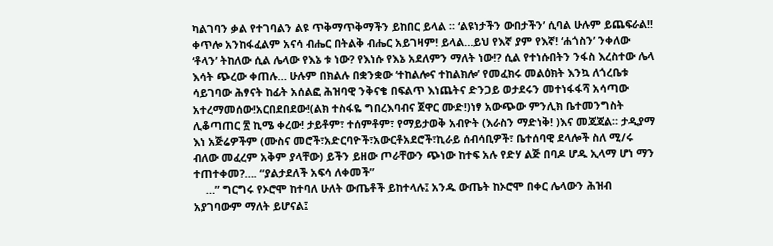ካልገባን ቃል የተገባልን ልዩ ጥቅማጥቅማችን ይከበር ይላል ። ‘ልዩነታችን ውበታችን’ ሲባል ሁሉም ይጨፍራል!! ቀጥሎ አንከፋፈልም አናሳ ብሔር በትልቅ ብሔር አይገዛም! ይላል…ይህ የእኛ ያም የእኛ! ‘ሐጎስን’ ንቀለው ‘ቶላን’ ትከለው ሲል ሌላው የእኔ ቱ ነው? የእነሱ የእኔ አደለምን ማለት ነው!? ሲል የተነሱበትን ንፋስ እረስተው ሌላ እሳት ጭረው ቀጠሉ… ሁሉም በክልሉ በቋንቋው ‘ተከልሎና ተከልክሎ’ የመፈክሩ መልዕክት እንኳ ለጎረቤቱ ሳይገባው ሕፃናት ከፊት አሰልፎ ሕዝባዊ ንቅናቄ በፍልጥ እነጨትና ድንጋይ ወታደሩን መተነፋፋሻ አሳጣው አተረማመሰው!አርበደበደው!(ልክ ተስፋዬ ግበረእባብና ጀዋር ሙድ!)ነፃ አውጭው ምንሊክ ቤተመንግስት ሊቆጣጠር ፳ ኪሜ ቀረው! ታይቶም፣ ተሰምቶም፣ የማይታወቅ አብዮት (እራስን ማድነቅ! )እና መጃጃል። ታዲያማ እነ አጅሬዎችም (ሙስና መሮች፣አድርባዮች፣አውርቶአደሮች፣ኪራይ ሰብሳቢዎች፣ ቤተሰባዊ ደላሎች ስለ ሚ/ሩ ብለው መፈረም አቅም ያላቸው) ይችን ይዘው ጦራቸውን ጭነው ከተፍ አሉ የድሃ ልጅ በባዶ ሆዱ ኢላማ ሆነ ማን ተጠተቀመ?…. “ያልታደለች አፍሳ ለቀመች”
    …” ግርግሩ የኦሮሞ ከተባለ ሁለት ውጤቶች ይከተላሉ፤ አንዱ ውጤት ከኦሮሞ በቀር ሌላውን ሕዝብ አያገባውም ማለት ይሆናል፤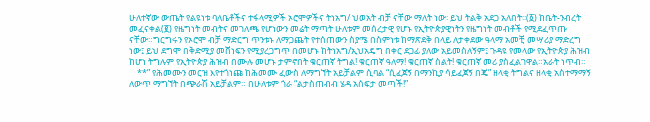ሁለተኛው ውጤት የልዩነቱ ባለቤቶችና ተፋላሚዎች ኦሮሞዎችና ትነአግ/ ህወአት ብቻ ናቸው ማለት ነው፡ ይህ ትልቅ አደጋ አለበት፡፡(፩) ከቤት-ንብረት መፈናቀል(፪) የዜግነት መብትና መገለጫ የሆነውን መሬት ማጣት ሁለቱም መሰረታዊ የሆኑ የኢትዮጵያዊነትን የዜግነት መብቶች የሚደፈጥጡ ናቸው።ግርግሩን የኦሮሞ ብቻ ማድርግ ጥንቱኑ ለማጋጨት የተሰጠውን ስያሜ በስምነቱ ከማጽደቅ በላይ ለታቀደው ዓላማ አመቺ መሣሪያ ማድረግ ነው፤ ይህ ደግሞ በቅድሚያ መሸነፍን የሚያረጋግጥ በመሆኑ ከትነአግ/ኢህአዴግ በቀር ደጋፊ ያለው አይመስለኝም፤ ጉዳዩ የመላው የኢትዮጵያ ሕዝብ ከሆነ ትግሉም የኢትዮጵያ ሕዝብ በሙሉ መሆኑ ታምኖበት ቁርጠኛ ትግል! ቁርጠኛ ዓለማ! ቁርጠኛ ስልት! ቁርጠኛ መሪ ያስፈልገዋል።አራት ነጥብ።
    **” የሕመሙን መርዝ እየተጎነጩ ከሕመሙ ፈውስ ለማግኘት አይቻልም ሲባል “ሲፈጀኝ በማንኪያ ሳይፈጀኝ በጄ” ዘላቂ ትግልና ዘላቂ አስተማማኝ ለውጥ ማግኘት በጭራሽ አይቻልም። በሁለቱም ጎራ “ልታስጠብብ ሄዳ አሰፍታ መጣች!”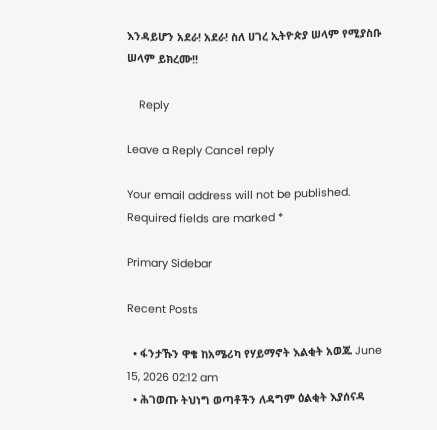እንዳይሆን አደራ! አደራ! ስለ ሀገረ ኢትዮጵያ ሠላም የሚያስቡ ሠላም ይክረሙ!!

    Reply

Leave a Reply Cancel reply

Your email address will not be published. Required fields are marked *

Primary Sidebar

Recent Posts

  • ፋንታኹን ዋቄ ከአሜሪካ የሃይማኖት እልቂት አወጁ June 15, 2026 02:12 am
  • ሕገወጡ ትህነግ ወጣቶችን ለዳግም ዕልቂት እያሰናዳ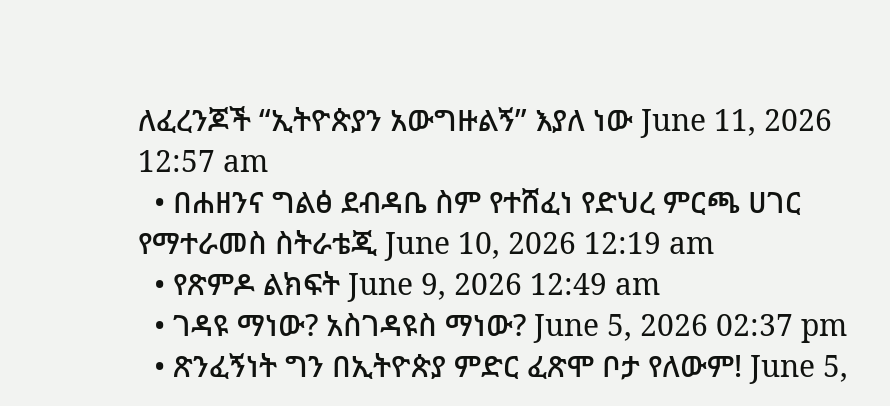ለፈረንጆች “ኢትዮጵያን አውግዙልኝ” እያለ ነው June 11, 2026 12:57 am
  • በሐዘንና ግልፅ ደብዳቤ ስም የተሸፈነ የድህረ ምርጫ ሀገር የማተራመስ ስትራቴጂ June 10, 2026 12:19 am
  • የጽምዶ ልክፍት June 9, 2026 12:49 am
  • ገዳዩ ማነው? አስገዳዩስ ማነው? June 5, 2026 02:37 pm
  • ጽንፈኝነት ግን በኢትዮጵያ ምድር ፈጽሞ ቦታ የለውም! June 5,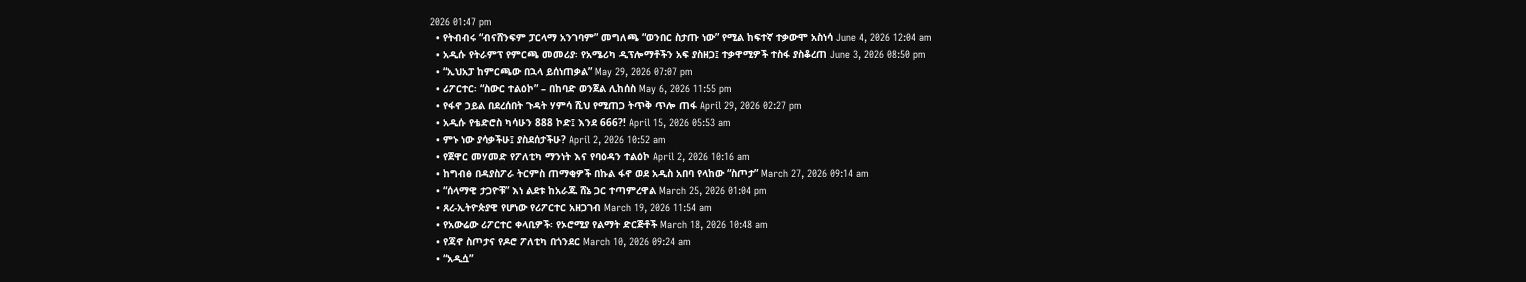2026 01:47 pm
  • የትብብሩ “ብናሸንፍም ፓርላማ አንገባም” መግለጫ “ወንበር ስታጡ ነው” የሚል ከፍተኛ ተቃውሞ አስነሳ June 4, 2026 12:04 am
  • አዲሱ የትራምፕ የምርጫ መመሪያ፡ የአሜሪካ ዲፕሎማቶችን አፍ ያስዘጋ፤ ተቃዋሚዎች ተስፋ ያስቆረጠ June 3, 2026 08:50 pm
  • “ኢህአፓ ከምርጫው በኋላ ይሰነጠቃል” May 29, 2026 07:07 pm
  • ሪፖርተር፡ “ስውር ተልዕኮ” – በከባድ ወንጀል ሊከሰስ May 6, 2026 11:55 pm
  • የፋኖ ኃይል በደረሰበት ጉዳት ሃምሳ ሺህ የሚጠጋ ትጥቅ ጥሎ ጠፋ April 29, 2026 02:27 pm
  • አዲሱ የቴድሮስ ካሳሁን 888 ኮድ፤ እንደ 666?! April 15, 2026 05:53 am
  • ምኑ ነው ያሳቃችሁ፤ ያስደሰታችሁ? April 2, 2026 10:52 am
  • የጀዋር መሃመድ የፖለቲካ ማንነት እና የባዕዳን ተልዕኮ April 2, 2026 10:16 am
  • ከግብፅ በዳያስፖራ ትርምስ ጠማቂዎች በኩል ፋኖ ወደ አዲስ አበባ የላከው “ስጦታ” March 27, 2026 09:14 am
  • “ሰላማዊ ታጋዮቹ” እነ ልደቱ ከአራጁ ሸኔ ጋር ተጣምረዋል March 25, 2026 01:04 pm
  • ጸረ-ኢትዮጵያዊ የሆነው የሪፖርተር አዘጋገብ March 19, 2026 11:54 am
  • የአውሬው ሪፖርተር ቀላቢዎች፡ የኦሮሚያ የልማት ድርጅቶች March 18, 2026 10:48 am
  • የጃኖ ስጦታና የዶሮ ፖለቲካ በጎንደር March 10, 2026 09:24 am
  • “አዲሷ”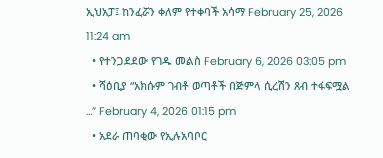ኢህአፓ፤ ከንፈሯን ቀለም የተቀባች አሳማ February 25, 2026 11:24 am
  • የተንጋደደው የገዱ መልስ February 6, 2026 03:05 pm
  • ሻዕቢያ “አክሱም ገብቶ ወጣቶች በጅምላ ሲረሽን ጸብ ተፋፍሟል …” February 4, 2026 01:15 pm
  • አደራ ጠባቂው የኢሉአባቦር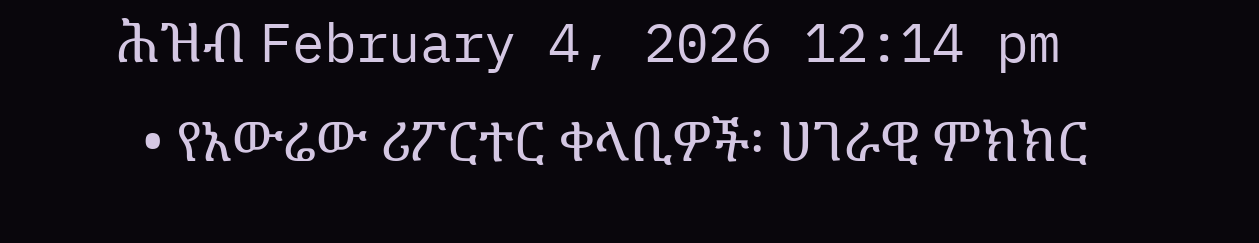ሕዝብ February 4, 2026 12:14 pm
  • የአውሬው ሪፖርተር ቀላቢዎች፡ ሀገራዊ ምክክር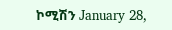ኮሚሽን January 28,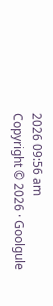2026 09:56 am
Copyright © 2026 · Goolgule